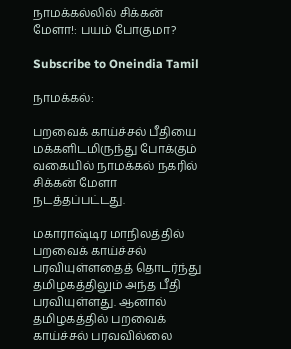நாமக்கல்லில் சிக்கன் மேளா!: பயம் போகுமா?

Subscribe to Oneindia Tamil

நாமக்கல்:

பறவைக் காய்ச்சல் பீதியை மக்களிடமிருந்து போக்கும் வகையில் நாமக்கல் நகரில் சிக்கன் மேளா நடத்தப்பட்டது.

மகாராஷ்டிர மாநிலத்தில் பறவைக் காய்ச்சல் பரவியுள்ளதைத் தொடர்ந்து தமிழகத்திலும் அந்த பீதி பரவியுள்ளது. ஆனால் தமிழகத்தில் பறவைக் காய்ச்சல் பரவவில்லை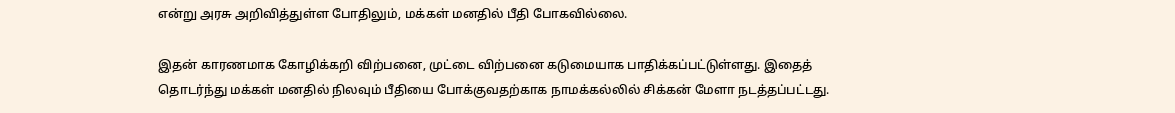என்று அரசு அறிவித்துள்ள போதிலும், மக்கள் மனதில் பீதி போகவில்லை.

இதன் காரணமாக கோழிக்கறி விற்பனை, முட்டை விற்பனை கடுமையாக பாதிக்கப்பட்டுள்ளது. இதைத் தொடர்ந்து மக்கள் மனதில் நிலவும் பீதியை போக்குவதற்காக நாமக்கல்லில் சிக்கன் மேளா நடத்தப்பட்டது.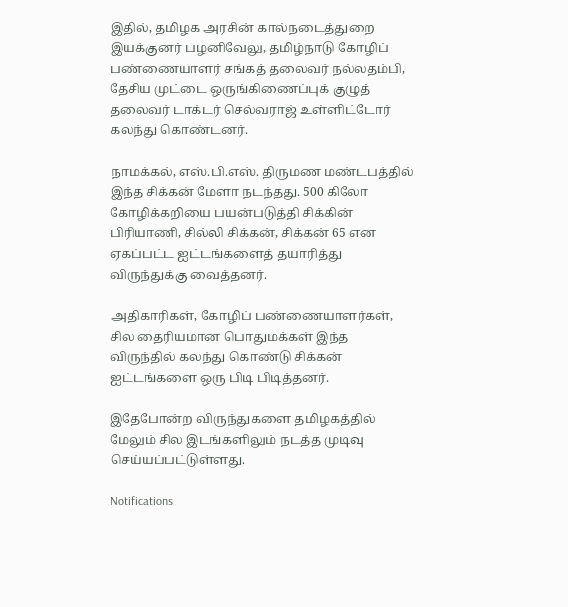இதில், தமிழக அரசின் கால்நடைத்துறை இயக்குனர் பழனிவேலு, தமிழ்நாடு கோழிப் பண்ணையாளர் சங்கத் தலைவர் நல்லதம்பி, தேசிய முட்டை ஒருங்கிணைப்புக் குழுத் தலைவர் டாக்டர் செல்வராஜ் உள்ளிட்டோர் கலந்து கொண்டனர்.

நாமக்கல், எஸ்.பி.எஸ். திருமண மண்டபத்தில் இந்த சிக்கன் மேளா நடந்தது. 500 கிலோ கோழிக்கறியை பயன்படுத்தி சிக்கின் பிரியாணி, சில்லி சிக்கன், சிக்கன் 65 என ஏகப்பட்ட ஐட்டங்களைத் தயாரித்து விருந்துக்கு வைத்தனர்.

அதிகாரிகள், கோழிப் பண்ணையாளர்கள், சில தைரியமான பொதுமக்கள் இந்த விருந்தில் கலந்து கொண்டு சிக்கன் ஐட்டங்களை ஒரு பிடி பிடித்தனர்.

இதேபோன்ற விருந்துகளை தமிழகத்தில் மேலும் சில இடங்களிலும் நடத்த முடிவு செய்யப்பட்டுள்ளது.

Notifications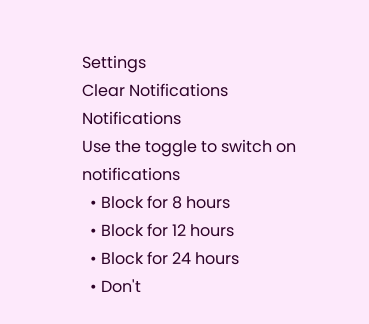Settings
Clear Notifications
Notifications
Use the toggle to switch on notifications
  • Block for 8 hours
  • Block for 12 hours
  • Block for 24 hours
  • Don't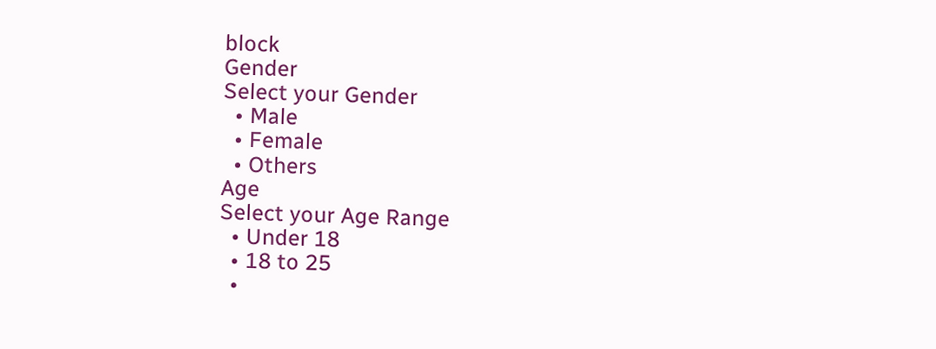block
Gender
Select your Gender
  • Male
  • Female
  • Others
Age
Select your Age Range
  • Under 18
  • 18 to 25
  •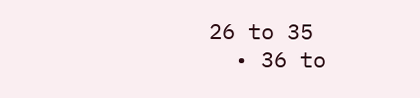26 to 35
  • 36 to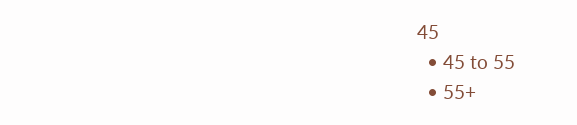45
  • 45 to 55
  • 55+